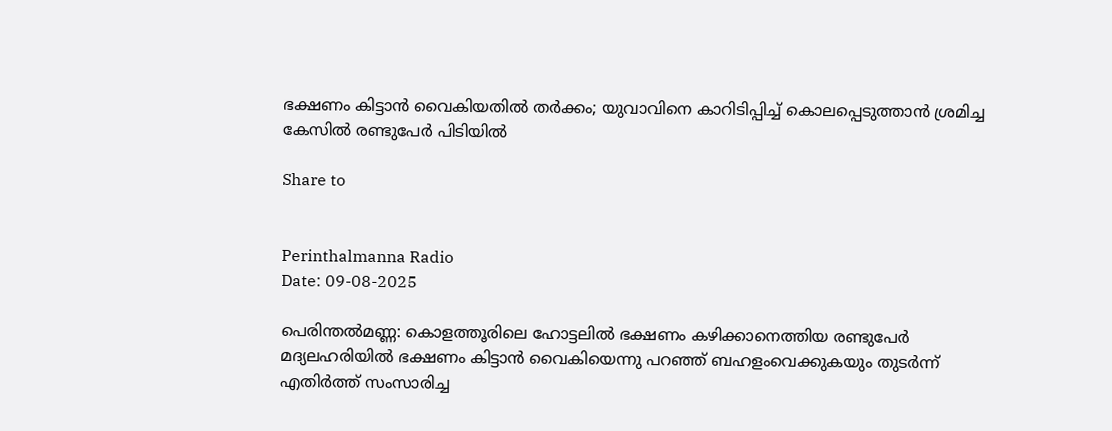ഭക്ഷണം കിട്ടാൻ വൈകിയതിൽ തർക്കം; യുവാവിനെ കാറിടിപ്പിച്ച് കൊലപ്പെടുത്താൻ ശ്രമിച്ച കേസിൽ രണ്ടുപേർ പിടിയിൽ

Share to


Perinthalmanna Radio
Date: 09-08-2025

പെരിന്തൽമണ്ണ: കൊളത്തൂരിലെ ഹോട്ടലിൽ ഭക്ഷണം കഴിക്കാനെത്തിയ രണ്ടുപേർ മദ്യലഹരിയിൽ ഭക്ഷണം കിട്ടാൻ വൈകിയെന്നു പറഞ്ഞ് ബഹളംവെക്കുകയും തുടർന്ന് എതിർത്ത് സംസാരിച്ച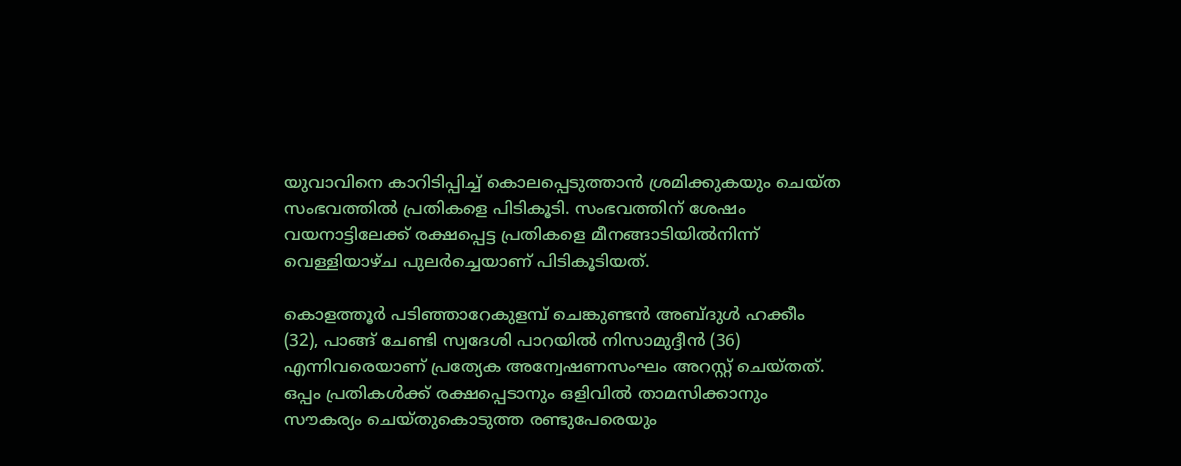യുവാവിനെ കാറിടിപ്പിച്ച് കൊലപ്പെടുത്താൻ ശ്രമിക്കുകയും ചെയ്ത സംഭവത്തിൽ പ്രതികളെ പിടികൂടി. സംഭവത്തിന് ശേഷം വയനാട്ടിലേക്ക് രക്ഷപ്പെട്ട പ്രതികളെ മീനങ്ങാടിയിൽനിന്ന് വെള്ളിയാഴ്ച പുലർച്ചെയാണ് പിടികൂടിയത്.

കൊളത്തൂർ പടിഞ്ഞാറേകുളമ്പ് ചെങ്കുണ്ടൻ അബ്ദുൾ ഹക്കീം (32), പാങ്ങ് ചേണ്ടി സ്വദേശി പാറയിൽ നിസാമുദ്ദീൻ (36) എന്നിവരെയാണ്‌ പ്രത്യേക അന്വേഷണസംഘം അറസ്റ്റ് ചെയ്തത്‌. ഒപ്പം പ്രതികൾക്ക് രക്ഷപ്പെടാനും ഒളിവിൽ താമസിക്കാനും സൗകര്യം ചെയ്തുകൊടുത്ത രണ്ടുപേരെയും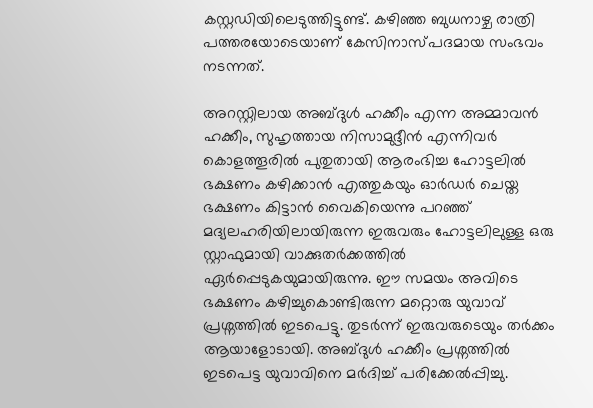കസ്റ്റഡിയിലെടുത്തിട്ടുണ്ട്. കഴിഞ്ഞ ബുധനാഴ്ച രാത്രി പത്തരയോടെയാണ് കേസിനാസ്പദമായ സംഭവം നടന്നത്.

അറസ്റ്റിലായ അബ്ദുൾ ഹക്കീം എന്ന അമ്മാവൻ ഹക്കീം, സുഹൃത്തായ നിസാമുദ്ദീൻ എന്നിവർ കൊളത്തൂരിൽ പുതുതായി ആരംഭിച്ച ഹോട്ടലിൽ ഭക്ഷണം കഴിക്കാൻ എത്തുകയും ഓർഡർ ചെയ്ത ഭക്ഷണം കിട്ടാൻ വൈകിയെന്നു പറഞ്ഞ് മദ്യലഹരിയിലായിരുന്ന ഇരുവരും ഹോട്ടലിലുള്ള ഒരു സ്റ്റാഫുമായി വാക്കുതർക്കത്തിൽ ഏർപ്പെടുകയുമായിരുന്നു. ഈ സമയം അവിടെ ഭക്ഷണം കഴിച്ചുകൊണ്ടിരുന്ന മറ്റൊരു യുവാവ് പ്രശ്നത്തിൽ ഇടപെട്ടു. തുടർന്ന് ഇരുവരുടെയും തർക്കം ആയാളോടായി. അബ്ദുൾ ഹക്കീം പ്രശ്നത്തിൽ ഇടപെട്ട യുവാവിനെ മർദിച്ച് പരിക്കേൽപ്പിച്ചു.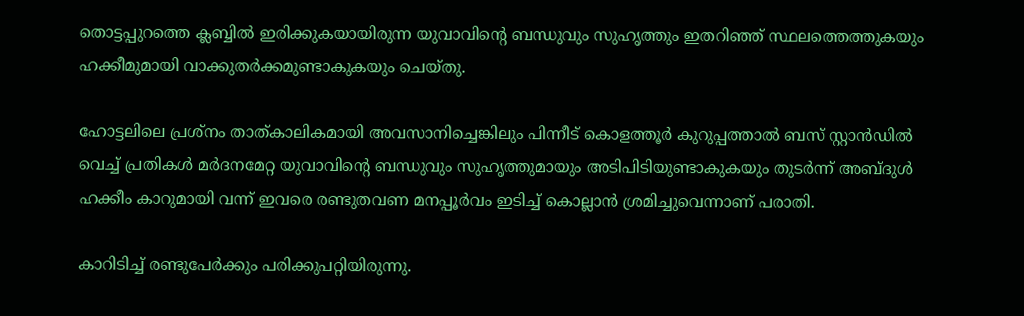തൊട്ടപ്പുറത്തെ ക്ലബ്ബിൽ ഇരിക്കുകയായിരുന്ന യുവാവിന്‍റെ ബന്ധുവും സുഹൃത്തും ഇതറിഞ്ഞ് സ്ഥലത്തെത്തുകയും ഹക്കീമുമായി വാക്കുതർക്കമുണ്ടാകുകയും ചെയ്തു.

ഹോട്ടലിലെ പ്രശ്നം താത്കാലികമായി അവസാനിച്ചെങ്കിലും പിന്നീട് കൊളത്തൂർ കുറുപ്പത്താൽ ബസ്‌ സ്റ്റാൻഡിൽ വെച്ച് പ്രതികൾ മർദനമേറ്റ യുവാവിന്റെ ബന്ധുവും സുഹൃത്തുമായും അടിപിടിയുണ്ടാകുകയും തുടർന്ന് അബ്ദുൾ ഹക്കീം കാറുമായി വന്ന്‌ ഇവരെ രണ്ടുതവണ മനപ്പൂർവം ഇടിച്ച് കൊല്ലാൻ ശ്രമിച്ചുവെന്നാണ് പരാതി.

കാറിടിച്ച് രണ്ടുപേർക്കും പരിക്കുപറ്റിയിരുന്നു.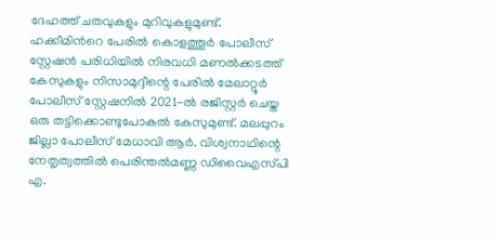ദേഹത്ത് ചതവുകളും മുറിവുകളുമുണ്ട്. ഹക്കീമിന്‍റെ പേരിൽ കൊളത്തൂർ പോലീസ് സ്റ്റേഷൻ പരിധിയിൽ നിരവധി മണൽക്കടത്ത് കേസുകളും നിസാമുദ്ദീന്റെ പേരിൽ മേലാറ്റൂർ പോലീസ് സ്റ്റേഷനിൽ 2021-ൽ രജിസ്റ്റർ ചെയ്ത ഒരു തട്ടിക്കൊണ്ടുപോകൽ കേസുമുണ്ട്. മലപ്പുറം ജില്ലാ പോലീസ് മേധാവി ആർ. വിശ്വനാഥിന്റെ നേതൃത്വത്തിൽ പെരിന്തൽമണ്ണ ഡിവൈഎസ്‌പി എ.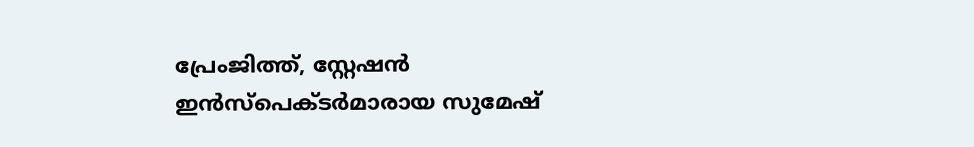പ്രേംജിത്ത്, സ്റ്റേഷൻ ഇൻസ്പെക്ടർമാരായ സുമേഷ്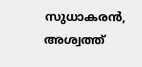സുധാകരൻ, അശ്വത്ത്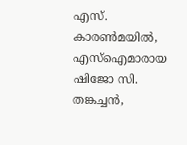എസ്. കാരൺമയിൽ, എസ്ഐമാരായ ഷിജോ സി. തങ്കച്ചൻ,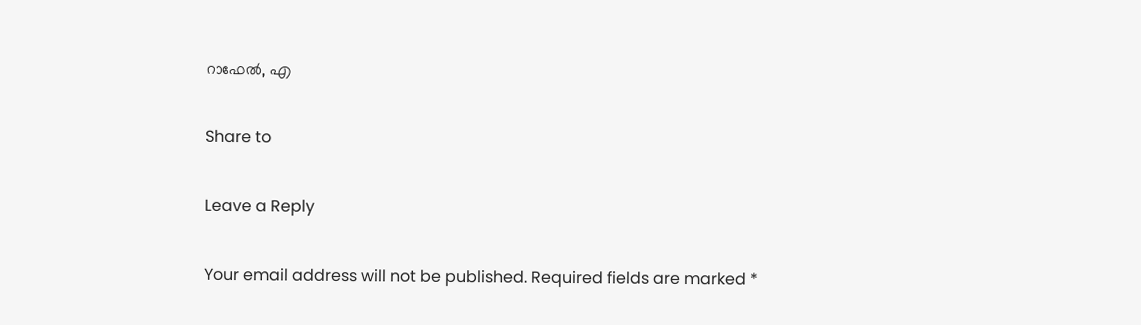റാഫേൽ, എ

Share to

Leave a Reply

Your email address will not be published. Required fields are marked *